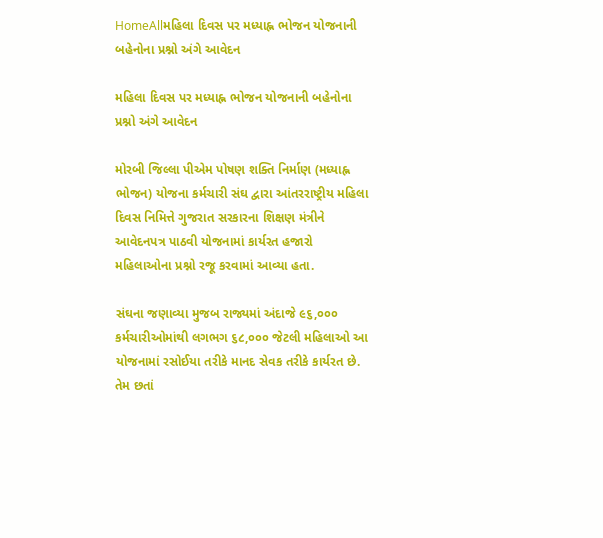HomeAllમહિલા દિવસ પર મધ્યાહ્ન ભોજન યોજનાની બહેનોના પ્રશ્નો અંગે આવેદન

મહિલા દિવસ પર મધ્યાહ્ન ભોજન યોજનાની બહેનોના પ્રશ્નો અંગે આવેદન

મોરબી જિલ્લા પીએમ પોષણ શક્તિ નિર્માણ (મધ્યાહ્ન ભોજન) યોજના કર્મચારી સંઘ દ્વારા આંતરરાષ્ટ્રીય મહિલા દિવસ નિમિત્તે ગુજરાત સરકારના શિક્ષણ મંત્રીને આવેદનપત્ર પાઠવી યોજનામાં કાર્યરત હજારો મહિલાઓના પ્રશ્નો રજૂ કરવામાં આવ્યા હતા.

સંઘના જણાવ્યા મુજબ રાજ્યમાં અંદાજે ૯૬,૦૦૦ કર્મચારીઓમાંથી લગભગ ૬૮,૦૦૦ જેટલી મહિલાઓ આ યોજનામાં રસોઈયા તરીકે માનદ સેવક તરીકે કાર્યરત છે. તેમ છતાં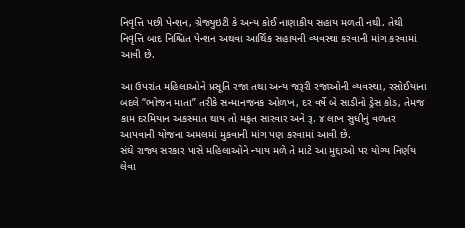નિવૃત્તિ પછી પેન્શન, ગ્રેજ્યુઇટી કે અન્ય કોઈ નાણાકીય સહાય મળતી નથી. તેથી નિવૃત્તિ બાદ નિશ્ચિત પેન્શન અથવા આર્થિક સહાયની વ્યવસ્થા કરવાની માંગ કરવામાં આવી છે.

આ ઉપરાંત મહિલાઓને પ્રસૂતિ રજા તથા અન્ય જરૂરી રજાઓની વ્યવસ્થા, રસોઈયાના બદલે “ભોજન માતા” તરીકે સન્માનજનક ઓળખ, દર વર્ષે બે સાડીનો ડ્રેસ કોડ, તેમજ કામ દરમિયાન અકસ્માત થાય તો મફત સારવાર અને રૂ. ૪ લાખ સુધીનું વળતર આપવાની યોજના અમલમાં મુકવાની માંગ પણ કરવામાં આવી છે.
સંઘે રાજ્ય સરકાર પાસે મહિલાઓને ન્યાય મળે તે માટે આ મુદ્દાઓ પર યોગ્ય નિર્ણય લેવા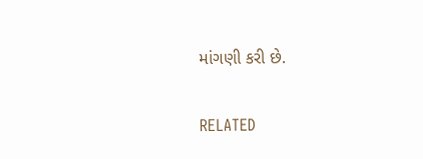માંગણી કરી છે.

RELATED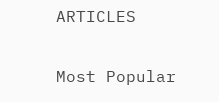ARTICLES

Most Popular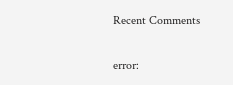Recent Comments

error: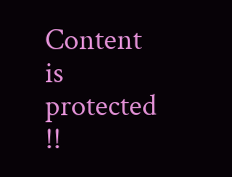Content is protected !!